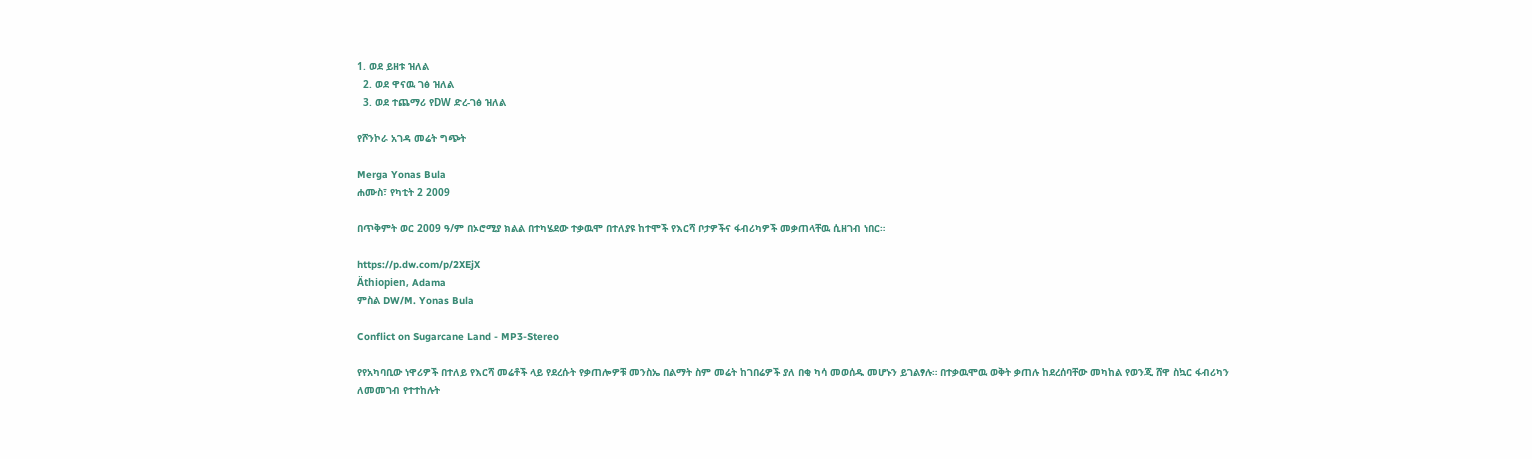1. ወደ ይዘቱ ዝለል
  2. ወደ ዋናዉ ገፅ ዝለል
  3. ወደ ተጨማሪ የDW ድረ-ገፅ ዝለል

የሾንኮራ አገዳ መሬት ግጭት

Merga Yonas Bula
ሐሙስ፣ የካቲት 2 2009

በጥቅምት ወር 2009 ዓ/ም በኦሮሚያ ክልል በተካሄደው ተቃዉሞ በተለያዩ ከተሞች የእርሻ ቦታዎችና ፋብሪካዎች መቃጠላቸዉ ሲዘገብ ነበር።

https://p.dw.com/p/2XEjX
Äthiopien, Adama
ምስል DW/M. Yonas Bula

Conflict on Sugarcane Land - MP3-Stereo

የየአካባቢው ነዋሪዎች በተለይ የእርሻ መሬቶች ላይ የደረሱት የቃጠሎዎቹ መንስኤ በልማት ስም መሬት ከገበሬዎች ያለ በቂ ካሳ መወሰዱ መሆኑን ይገልፃሉ። በተቃዉሞዉ ወቅት ቃጠሉ ከደረሰባቸው መካከል የወንጂ ሸዋ ስኳር ፋብሪካን ለመመገብ የተተከሉት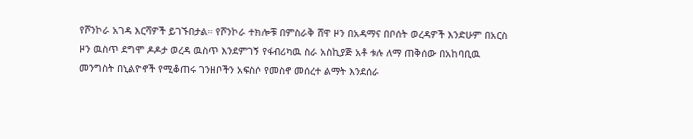የሾንኮራ አገዳ እርሻዎች ይገኙበታል። የሾንኮራ ተክሎቹ በምስራቅ ሸዋ ዞን በአዳማና በቦሰት ወረዳዎች እንድሁም በአርስ ዞን ዉስጥ ደግሞ ዶዶታ ወረዳ ዉስጥ እንደምገኝ የፋብሪካዉ ስራ አስኪያጅ አቶ ቱሉ ለማ ጠቅሰው በአከባቢዉ መንግስት በኒልዮኖች የሚቆጠሩ ገንዘቦችን አፍስሶ የመስኖ መሰረተ ልማት እንደሰራ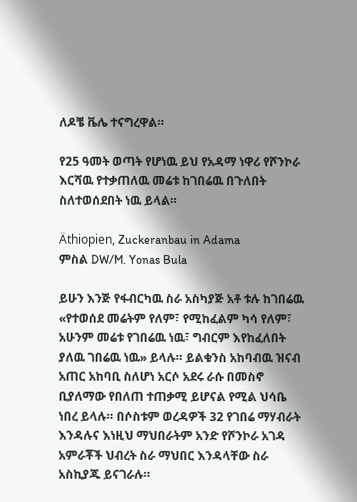ለዶቼ ቬሌ ተናግረዋል።

የ25 ዓመት ወጣት የሆነዉ ይህ የአዳማ ነዋሪ የሾንኮራ እርሻዉ የተቃጠለዉ መሬቱ ከገበሬዉ በጉለበት ስለተወሰደበት ነዉ ይላል።

Äthiopien, Zuckeranbau in Adama
ምስል DW/M. Yonas Bula

ይሁን እንጅ የፋብርካዉ ስራ አስካያጅ አቶ ቱሉ ከገበሬዉ «የተወሰደ መሬትም የለም፣ የሚከፈልም ካሳ የለም፣ አሁንም መሬቱ የገበሬዉ ነዉ፣ ግብርም እየከፈለበት ያለዉ ገበሬዉ ነዉ» ይላሉ። ይልቁንስ አከባብዉ ዝናብ አጠር አከባቢ ስለሆነ አርሶ አደሩ ራሱ በመስኖ ቢያለማው የበለጠ ተጠቃሚ ይሆናል የሚል ህሳቤ ነበረ ይላሉ። በሶስቱም ወረዳዎች 32 የገበሬ ማሃብራት እንዳሉና እነዚህ ማህበራትም አንድ የሾንኮራ አገዳ አምራቾች ህብረት ስራ ማህበር እንዳላቸው ስራ አስኪያጁ ይናገራሉ።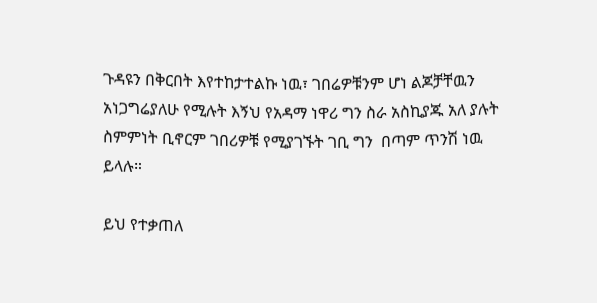ጉዳዩን በቅርበት እየተከታተልኩ ነዉ፣ ገበሬዎቹንም ሆነ ልጆቻቸዉን አነጋግሬያለሁ የሚሉት እኝህ የአዳማ ነዋሪ ግን ስራ አስኪያጁ አለ ያሉት ስምምነት ቢኖርም ገበሪዎቹ የሚያገኙት ገቢ ግን  በጣም ጥንሽ ነዉ ይላሉ።

ይህ የተቃጠለ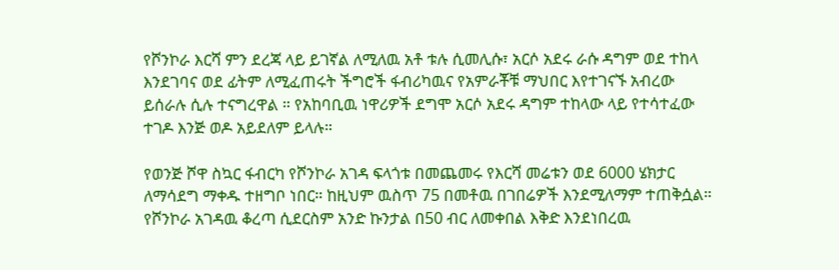የሾንኮራ እርሻ ምን ደረጃ ላይ ይገኛል ለሚለዉ አቶ ቱሉ ሲመሊሱ፣ አርሶ አደሩ ራሱ ዳግም ወደ ተከላ እንደገባና ወደ ፊትም ለሚፈጠሩት ችግሮች ፋብሪካዉና የአምራቾቹ ማህበር እየተገናኙ አብረው ይሰራሉ ሲሉ ተናግረዋል ። የአከባቢዉ ነዋሪዎች ደግሞ አርሶ አደሩ ዳግም ተከላው ላይ የተሳተፈው ተገዶ እንጅ ወዶ አይደለም ይላሉ።

የወንጅ ሾዋ ስኳር ፋብርካ የሾንኮራ አገዳ ፍላጎቱ በመጨመሩ የእርሻ መሬቱን ወደ 6000 ሄክታር ለማሳደግ ማቀዱ ተዘግቦ ነበር። ከዚህም ዉስጥ 75 በመቶዉ በገበሬዎች እንደሚለማም ተጠቅሷል። የሾንኮራ አገዳዉ ቆረጣ ሲደርስም አንድ ኩንታል በ50 ብር ለመቀበል እቅድ እንደነበረዉ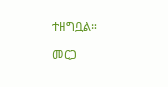ተዘግቧል።

መርጋ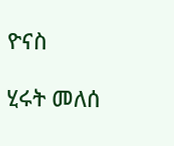ዮናስ

ሂሩት መለሰ